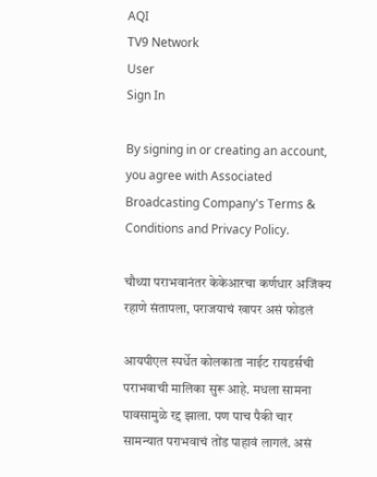AQI
TV9 Network
User
Sign In

By signing in or creating an account, you agree with Associated Broadcasting Company's Terms & Conditions and Privacy Policy.

चौथ्या पराभवानंतर केकेआरचा कर्णधार अजिंक्य रहाणे संतापला, पराजयाचं खापर असं फोडलं

आयपीएल स्पर्धेत कोलकाता नाईट रायडर्सची पराभवाची मालिका सुरू आहे. मधला सामना पावसामुळे रद्द झाला. पण पाच पैकी चार सामन्यात पराभवाचं तोंड पाहावं लागलं. असं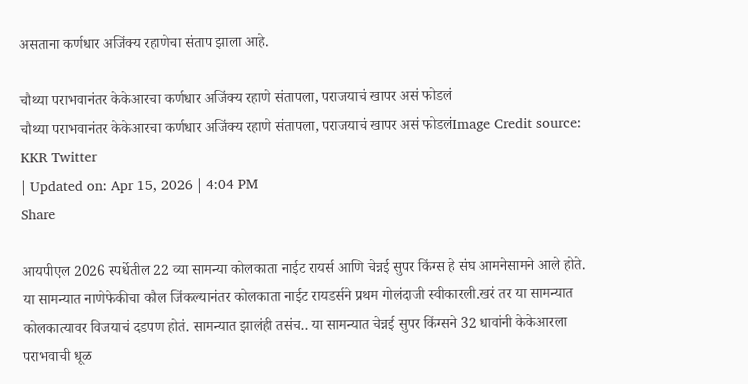असताना कर्णधार अजिंक्य रहाणेचा संताप झाला आहे.

चौथ्या पराभवानंतर केकेआरचा कर्णधार अजिंक्य रहाणे संतापला, पराजयाचं खापर असं फोडलं
चौथ्या पराभवानंतर केकेआरचा कर्णधार अजिंक्य रहाणे संतापला, पराजयाचं खापर असं फोडलंImage Credit source: KKR Twitter
| Updated on: Apr 15, 2026 | 4:04 PM
Share

आयपीएल 2026 स्पर्धेतील 22 व्या सामन्या कोलकाता नाईट रायर्स आणि चेन्नई सुपर किंग्स हे संघ आमनेसामने आले होते. या सामन्यात नाणेफेकीचा कौल जिंकल्यानंतर कोलकाता नाईट रायडर्सने प्रथम गोलंदाजी स्वीकारली.खरं तर या सामन्यात कोलकात्यावर विजयाचं दडपण होतं. सामन्यात झालंही तसंच.. या सामन्यात चेन्नई सुपर किंग्सने 32 धावांनी केकेआरला पराभवाची धूळ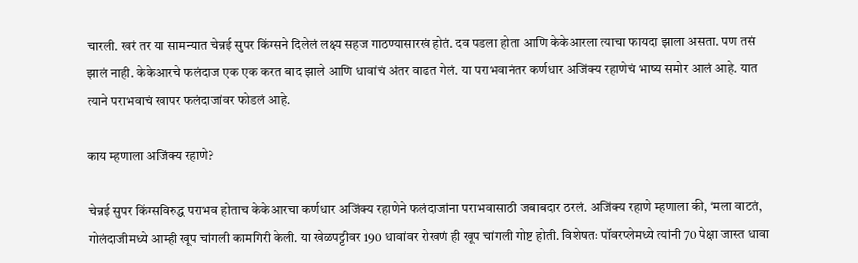चारली. खरं तर या सामन्यात चेन्नई सुपर किंग्सने दिलेलं लक्ष्य सहज गाठण्यासारखं होतं. दव पडला होता आणि केकेआरला त्याचा फायदा झाला असता. पण तसं झालं नाही. केकेआरचे फलंदाज एक एक करत बाद झाले आणि धावांचं अंतर वाढत गेलं. या पराभवानंतर कर्णधार अजिंक्य रहाणेचं भाष्य समोर आलं आहे. यात त्याने पराभवाचं खापर फलंदाजांवर फोडलं आहे.

काय म्हणाला अजिंक्य रहाणे?

चेन्नई सुपर किंग्सविरुद्ध पराभव होताच केकेआरचा कर्णधार अजिंक्य रहाणेने फलंदाजांना पराभवासाठी जबाबदार ठरलं. अजिंक्य रहाणे म्हणाला की, ‘मला वाटतं, गोलंदाजीमध्ये आम्ही खूप चांगली कामगिरी केली. या खेळपट्टीवर 190 धावांवर रोखणं ही खूप चांगली गोष्ट होती. विशेषतः पॉवरप्लेमध्ये त्यांनी 70 पेक्षा जास्त धावा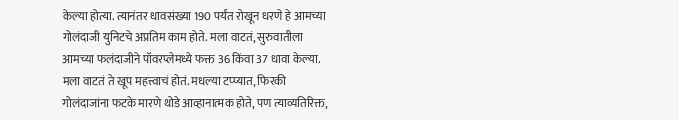केल्या होत्या. त्यानंतर धावसंख्या 190 पर्यंत रोखून धरणे हे आमच्या गोलंदाजी युनिटचे अप्रतिम काम होते. मला वाटतं, सुरुवातीला आमच्या फलंदाजीने पॉवरप्लेमध्ये फक्त 36 किंवा 37 धावा केल्या. मला वाटतं ते खूप महत्त्वाचं होतं. मधल्या टप्प्यात, फिरकी गोलंदाजांना फटके मारणे थोडे आव्हानात्मक होते, पण त्याव्यतिरिक्त,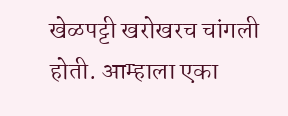खेळपट्टी खरोखरच चांगली होती. आम्हाला एका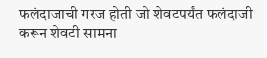फलंदाजाची गरज होती जो शेवटपर्यंत फलंदाजी करून शेवटी सामना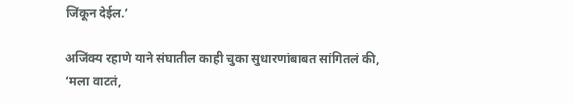जिंकून देईल.’

अजिंक्य रहाणे याने संघातील काही चुका सुधारणांबाबत सांगितलं की, ‘मला वाटतं,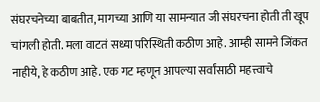संघरचनेच्या बाबतीत, मागच्या आणि या सामन्यात जी संघरचना होती ती खूप चांगली होती. मला वाटतं सध्या परिस्थिती कठीण आहे. आम्ही सामने जिंकत नाहीये, हे कठीण आहे. एक गट म्हणून आपल्या सर्वांसाठी महत्त्वाचे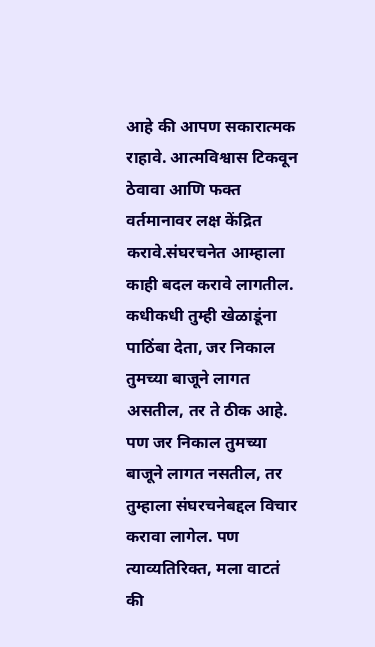आहे की आपण सकारात्मक राहावे. आत्मविश्वास टिकवून ठेवावा आणि फक्त वर्तमानावर लक्ष केंद्रित करावे.संघरचनेत आम्हाला काही बदल करावे लागतील. कधीकधी तुम्ही खेळाडूंना पाठिंबा देता, जर निकाल तुमच्या बाजूने लागत असतील, तर ते ठीक आहे. पण जर निकाल तुमच्या बाजूने लागत नसतील, तर तुम्हाला संघरचनेबद्दल विचार करावा लागेल. पण त्याव्यतिरिक्त, मला वाटतं की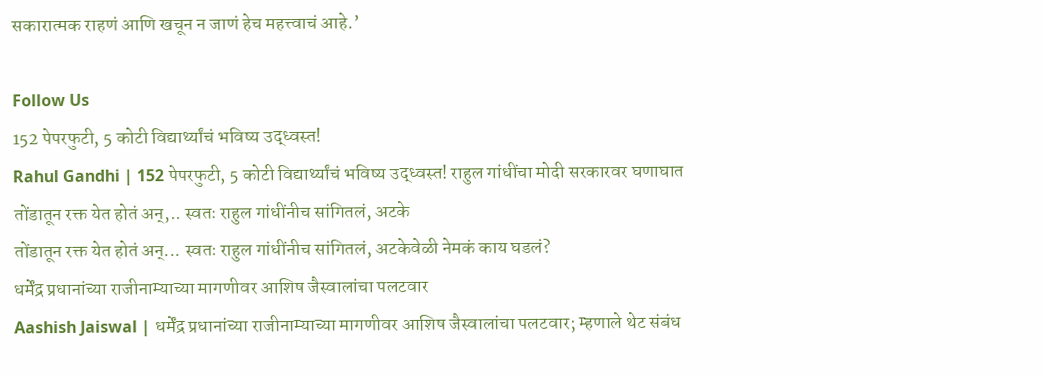सकारात्मक राहणं आणि खचून न जाणं हेच महत्त्वाचं आहे.’

Follow Us
152 पेपरफुटी, 5 कोटी विद्यार्थ्यांचं भविष्य उद्ध्वस्त!
Rahul Gandhi | 152 पेपरफुटी, 5 कोटी विद्यार्थ्यांचं भविष्य उद्ध्वस्त! राहुल गांधींचा मोदी सरकारवर घणाघात
तोंडातून रक्त येत होतं अन्,.. स्वतः राहुल गांधींनीच सांगितलं, अटके
तोंडातून रक्त येत होतं अन्... स्वतः राहुल गांधींनीच सांगितलं, अटकेवेळी नेमकं काय घडलं?
धर्मेंद्र प्रधानांच्या राजीनाम्याच्या मागणीवर आशिष जैस्वालांचा पलटवार
Aashish Jaiswal | धर्मेंद्र प्रधानांच्या राजीनाम्याच्या मागणीवर आशिष जैस्वालांचा पलटवार; म्हणाले थेट संबंध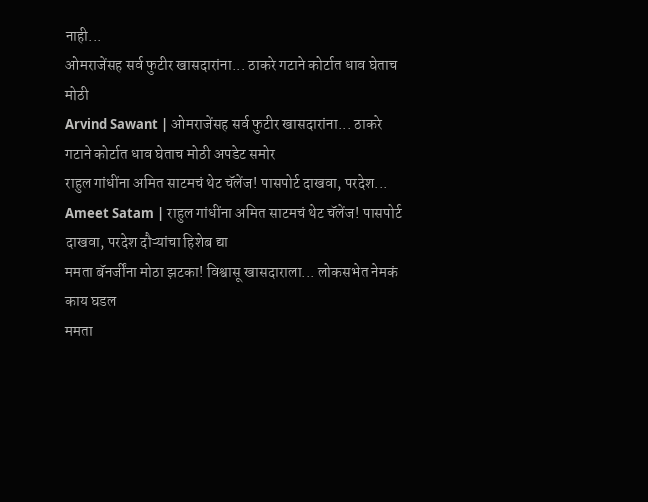नाही...
ओमराजेंसह सर्व फुटीर खासदारांना... ठाकरे गटाने कोर्टात धाव घेताच मोठी
Arvind Sawant | ओमराजेंसह सर्व फुटीर खासदारांना... ठाकरे गटाने कोर्टात धाव घेताच मोठी अपडेट समोर
राहुल गांधींना अमित साटमचं थेट चॅलेंज! पासपोर्ट दाखवा, परदेश...
Ameet Satam | राहुल गांधींना अमित साटमचं थेट चॅलेंज! पासपोर्ट दाखवा, परदेश दौऱ्यांचा हिशेब द्या
ममता बॅनर्जींना मोठा झटका! विश्वासू खासदाराला... लोकसभेत नेमकं काय घडल
ममता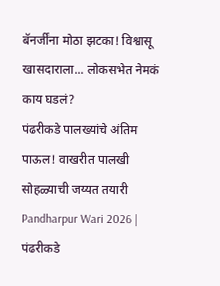बॅनर्जींना मोठा झटका! विश्वासू खासदाराला... लोकसभेत नेमकं काय घडलं?
पंढरीकडे पालख्यांचे अंतिम पाऊल! वाखरीत पालखी सोहळ्याची जय्यत तयारी
Pandharpur Wari 2026 | पंढरीकडे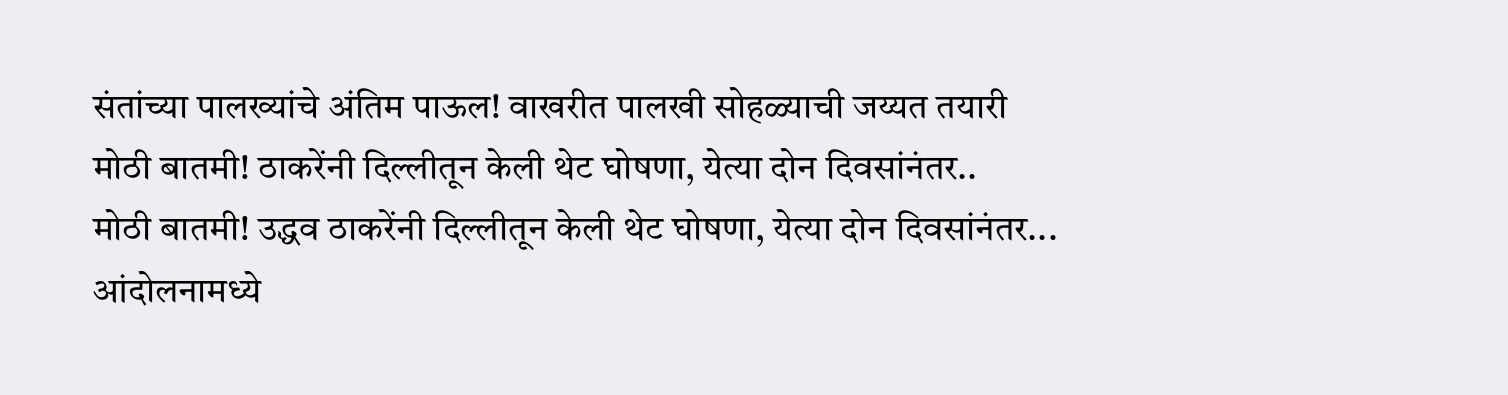संतांच्या पालख्यांचे अंतिम पाऊल! वाखरीत पालखी सोहळ्याची जय्यत तयारी
मोठी बातमी! ठाकरेंनी दिल्लीतून केली थेट घोषणा, येत्या दोन दिवसांनंतर..
मोठी बातमी! उद्धव ठाकरेंनी दिल्लीतून केली थेट घोषणा, येत्या दोन दिवसांनंतर...
आंदोलनामध्ये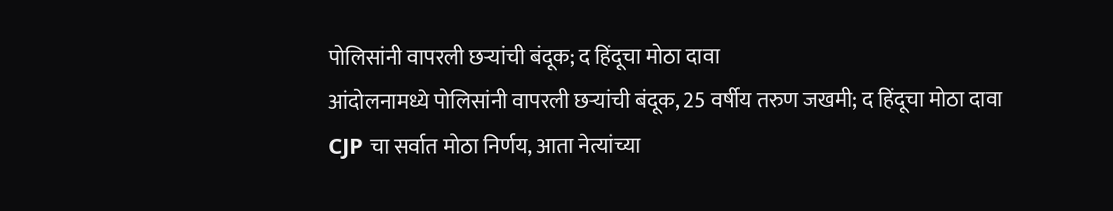पोलिसांनी वापरली छऱ्यांची बंदूक; द हिंदूचा मोठा दावा
आंदोलनामध्ये पोलिसांनी वापरली छऱ्यांची बंदूक, 25 वर्षीय तरुण जखमी; द हिंदूचा मोठा दावा
CJP चा सर्वात मोठा निर्णय, आता नेत्यांच्या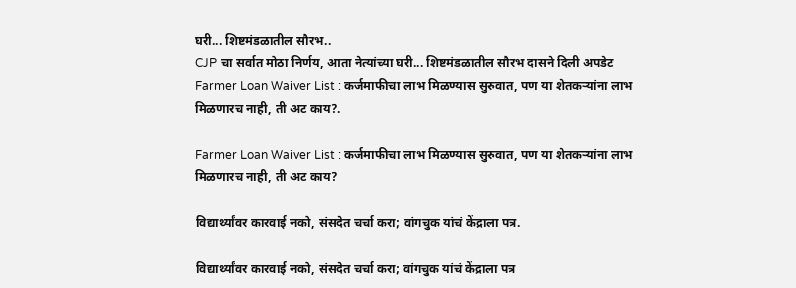घरी... शिष्टमंडळातील सौरभ..
CJP चा सर्वात मोठा निर्णय, आता नेत्यांच्या घरी... शिष्टमंडळातील सौरभ दासने दिली अपडेट
Farmer Loan Waiver List : कर्जमाफीचा लाभ मिळण्यास सुरुवात, पण या शेतकऱ्यांना लाभ मिळणारच नाही, ती अट काय?.

Farmer Loan Waiver List : कर्जमाफीचा लाभ मिळण्यास सुरुवात, पण या शेतकऱ्यांना लाभ मिळणारच नाही, ती अट काय?

विद्यार्थ्यांवर कारवाई नको, संसदेत चर्चा करा; वांगचुक यांचं केंद्राला पत्र.

विद्यार्थ्यांवर कारवाई नको, संसदेत चर्चा करा; वांगचुक यांचं केंद्राला पत्र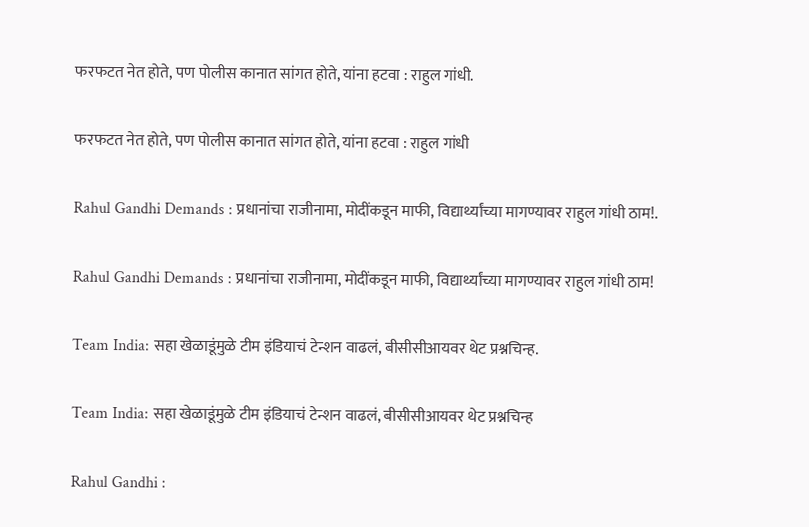फरफटत नेत होते, पण पोलीस कानात सांगत होते, यांना हटवा : राहुल गांधी.

फरफटत नेत होते, पण पोलीस कानात सांगत होते, यांना हटवा : राहुल गांधी

Rahul Gandhi Demands : प्रधानांचा राजीनामा, मोदींकडून माफी, विद्यार्थ्यांच्या मागण्यावर राहुल गांधी ठाम!.

Rahul Gandhi Demands : प्रधानांचा राजीनामा, मोदींकडून माफी, विद्यार्थ्यांच्या मागण्यावर राहुल गांधी ठाम!

Team India: सहा खेळाडूंमुळे टीम इंडियाचं टेन्शन वाढलं, बीसीसीआयवर थेट प्रश्नचिन्ह.

Team India: सहा खेळाडूंमुळे टीम इंडियाचं टेन्शन वाढलं, बीसीसीआयवर थेट प्रश्नचिन्ह

Rahul Gandhi :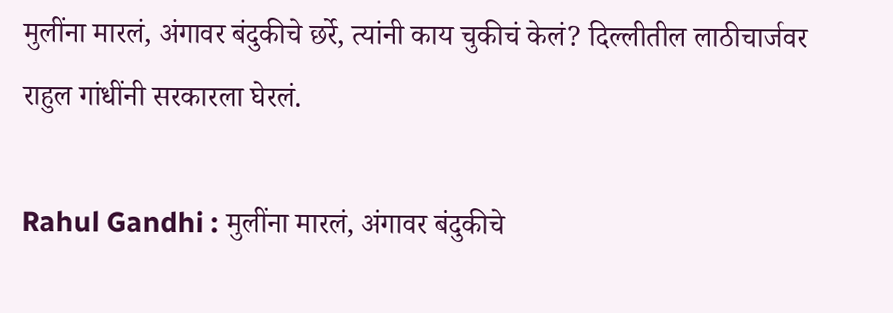मुलींना मारलं, अंगावर बंदुकीचे छर्रे, त्यांनी काय चुकीचं केलं? दिल्लीतील लाठीचार्जवर राहुल गांधींनी सरकारला घेरलं.

Rahul Gandhi : मुलींना मारलं, अंगावर बंदुकीचे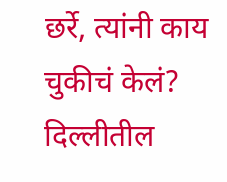छर्रे, त्यांनी काय चुकीचं केलं? दिल्लीतील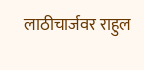लाठीचार्जवर राहुल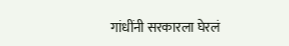गांधींनी सरकारला घेरलं